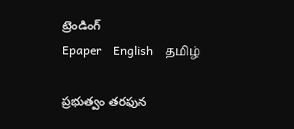ట్రెండింగ్
Epaper    English    தமிழ்

ప్రభుత్వం తరఫున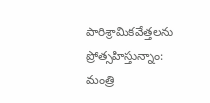పారిశ్రామికవేత్తలను ప్రోత్సహిస్తున్నాం: మంత్రి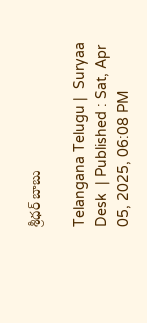శ్రీధర్ బాబు

Telangana Telugu |  Suryaa Desk  | Published : Sat, Apr 05, 2025, 06:08 PM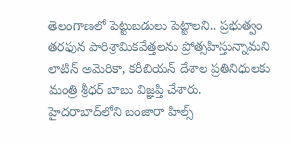తెలంగాణలో పెట్టుబడులు పెట్టాలని.. ప్రభుత్వం తరఫున పారిశ్రామికవేత్తలను ప్రోత్సహిస్తున్నామని లాటిన్ అమెరికా, కరీబియన్ దేశాల ప్రతినిధులకు మంత్రి శ్రీధర్ బాబు విజ్ఞప్తి చేశారు.
హైదరాబాద్‌లోని బంజారా హిల్స్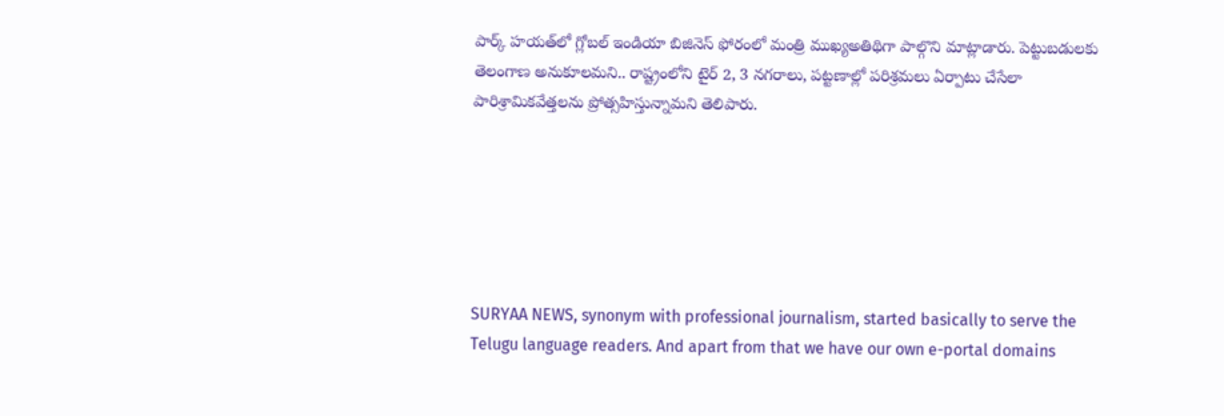పార్క్ హయత్‌లో గ్లోబల్ ఇండియా బిజినెస్ ఫోరంలో మంత్రి ముఖ్యఅతిథిగా పాల్గొని మాట్లాడారు. పెట్టుబడులకు తెలంగాణ అనుకూలమని.. రాష్ట్రంలోని టైర్ 2, 3 నగరాలు, పట్టణాల్లో పరిశ్రమలు ఏర్పాటు చేసేలా పారిశ్రామికవేత్తలను ప్రోత్సహిస్తున్నామని తెలిపారు.






SURYAA NEWS, synonym with professional journalism, started basically to serve the Telugu language readers. And apart from that we have our own e-portal domains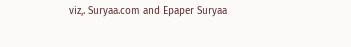viz,. Suryaa.com and Epaper Suryaa